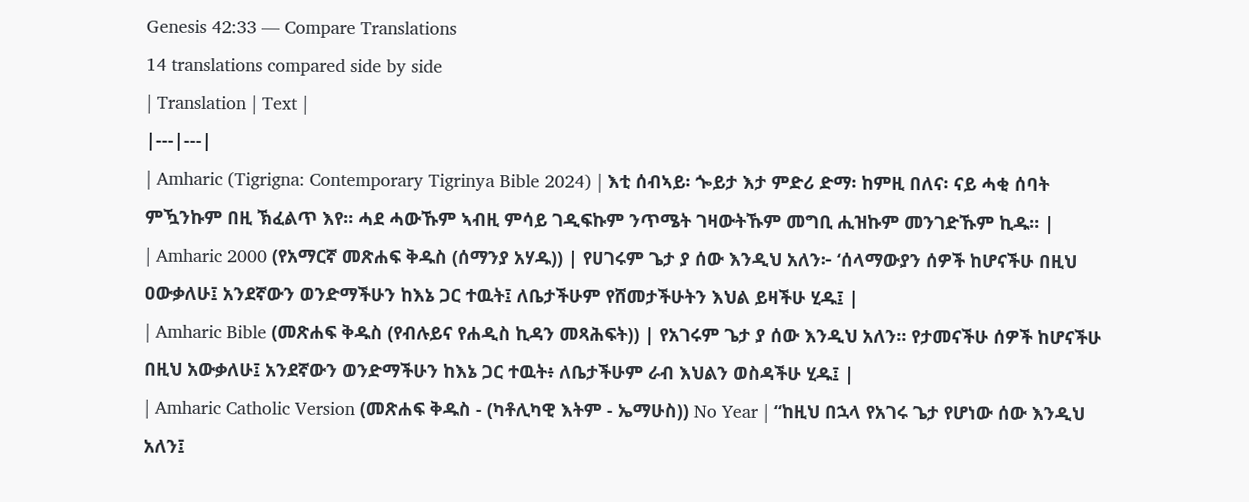Genesis 42:33 — Compare Translations
14 translations compared side by side
| Translation | Text |
|---|---|
| Amharic (Tigrigna: Contemporary Tigrinya Bible 2024) | እቲ ሰብኣይ፡ ጐይታ እታ ምድሪ ድማ፡ ከምዚ በለና፡ ናይ ሓቂ ሰባት ምዃንኩም በዚ ኽፈልጥ እየ። ሓደ ሓውኹም ኣብዚ ምሳይ ገዲፍኩም ንጥሜት ገዛውትኹም መግቢ ሒዝኩም መንገድኹም ኪዱ። |
| Amharic 2000 (የአማርኛ መጽሐፍ ቅዱስ (ሰማንያ አሃዱ)) | የሀገሩም ጌታ ያ ሰው እንዲህ አለን፦ ‘ሰላማውያን ሰዎች ከሆናችሁ በዚህ ዐውቃለሁ፤ አንደኛውን ወንድማችሁን ከእኔ ጋር ተዉት፤ ለቤታችሁም የሸመታችሁትን እህል ይዛችሁ ሂዱ፤ |
| Amharic Bible (መጽሐፍ ቅዱስ (የብሉይና የሐዲስ ኪዳን መጻሕፍት)) | የአገሩም ጌታ ያ ሰው እንዲህ አለን። የታመናችሁ ሰዎች ከሆናችሁ በዚህ አውቃለሁ፤ አንደኛውን ወንድማችሁን ከእኔ ጋር ተዉት፥ ለቤታችሁም ራብ እህልን ወስዳችሁ ሂዱ፤ |
| Amharic Catholic Version (መጽሐፍ ቅዱስ - (ካቶሊካዊ እትም - ኤማሁስ)) No Year | “ከዚህ በኋላ የአገሩ ጌታ የሆነው ሰው እንዲህ አለን፤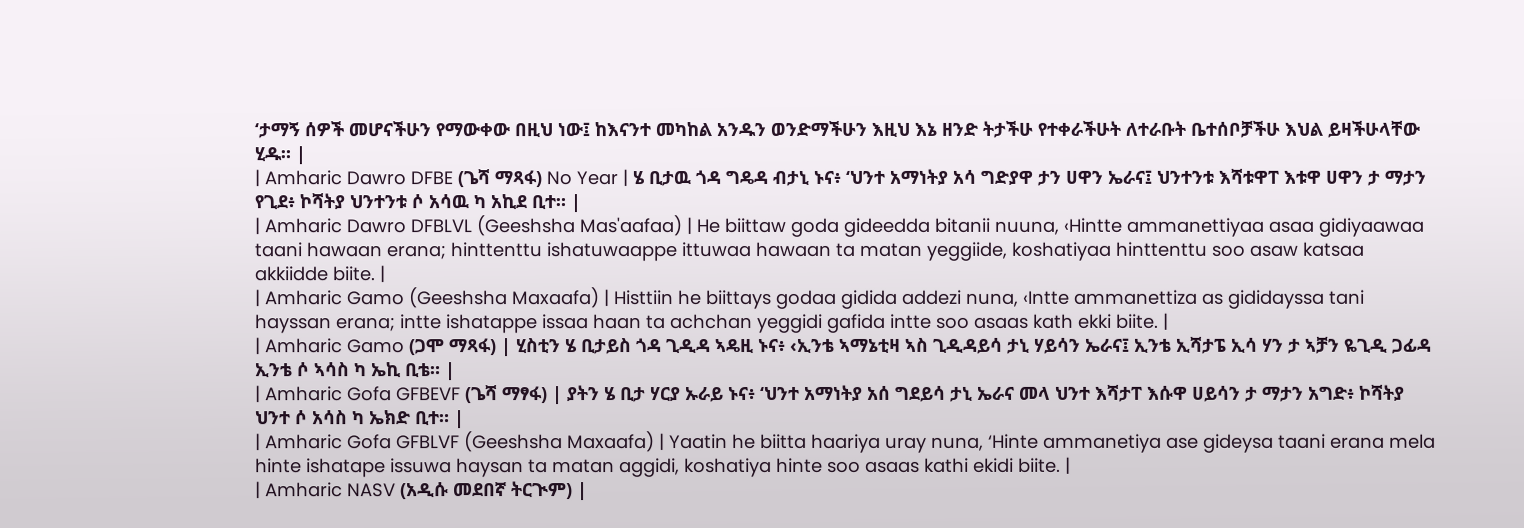‘ታማኝ ሰዎች መሆናችሁን የማውቀው በዚህ ነው፤ ከእናንተ መካከል አንዱን ወንድማችሁን እዚህ እኔ ዘንድ ትታችሁ የተቀራችሁት ለተራቡት ቤተሰቦቻችሁ እህል ይዛችሁላቸው ሂዱ። |
| Amharic Dawro DFBE (ጌሻ ማጻፋ) No Year | ሄ ቢታዉ ጎዳ ግዴዳ ብታኒ ኑና፥ ‘ህንተ አማነትያ አሳ ግድያዋ ታን ሀዋን ኤራና፤ ህንተንቱ እሻቱዋፐ እቱዋ ሀዋን ታ ማታን የጊደ፥ ኮሻትያ ህንተንቱ ሶ አሳዉ ካ አኪደ ቢተ። |
| Amharic Dawro DFBLVL (Geeshsha Mas'aafaa) | He biittaw goda gideedda bitanii nuuna, ‹Hintte ammanettiyaa asaa gidiyaawaa taani hawaan erana; hinttenttu ishatuwaappe ittuwaa hawaan ta matan yeggiide, koshatiyaa hinttenttu soo asaw katsaa akkiidde biite. |
| Amharic Gamo (Geeshsha Maxaafa) | Histtiin he biittays godaa gidida addezi nuna, ‹Intte ammanettiza as gididayssa tani hayssan erana; intte ishatappe issaa haan ta achchan yeggidi gafida intte soo asaas kath ekki biite. |
| Amharic Gamo (ጋሞ ማጻፋ) | ሂስቲን ሄ ቢታይስ ጎዳ ጊዲዳ ኣዴዚ ኑና፥ ‹ኢንቴ ኣማኔቲዛ ኣስ ጊዲዳይሳ ታኒ ሃይሳን ኤራና፤ ኢንቴ ኢሻታፔ ኢሳ ሃን ታ ኣቻን ዬጊዲ ጋፊዳ ኢንቴ ሶ ኣሳስ ካ ኤኪ ቢቴ። |
| Amharic Gofa GFBEVF (ጌሻ ማፃፋ) | ያትን ሄ ቢታ ሃርያ ኡራይ ኑና፥ ‘ህንተ አማነትያ አሰ ግደይሳ ታኒ ኤራና መላ ህንተ እሻታፐ እሱዋ ሀይሳን ታ ማታን አግድ፥ ኮሻትያ ህንተ ሶ አሳስ ካ ኤክድ ቢተ። |
| Amharic Gofa GFBLVF (Geeshsha Maxaafa) | Yaatin he biitta haariya uray nuna, ‘Hinte ammanetiya ase gideysa taani erana mela hinte ishatape issuwa haysan ta matan aggidi, koshatiya hinte soo asaas kathi ekidi biite. |
| Amharic NASV (አዲሱ መደበኛ ትርጒም) |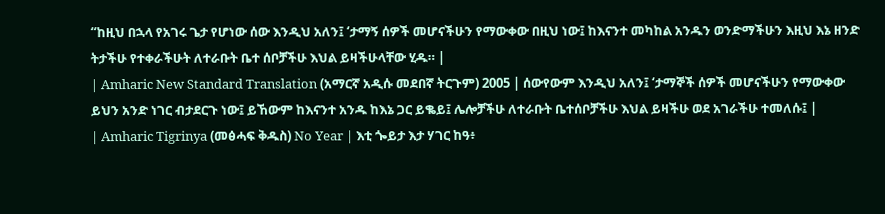“ከዚህ በኋላ የአገሩ ጌታ የሆነው ሰው እንዲህ አለን፤ ‘ታማኝ ሰዎች መሆናችሁን የማውቀው በዚህ ነው፤ ከእናንተ መካከል አንዱን ወንድማችሁን እዚህ እኔ ዘንድ ትታችሁ የተቀራችሁት ለተራቡት ቤተ ሰቦቻችሁ እህል ይዛችሁላቸው ሂዱ። |
| Amharic New Standard Translation (አማርኛ አዲሱ መደበኛ ትርጉም) 2005 | ሰውየውም እንዲህ አለን፤ ‘ታማኞች ሰዎች መሆናችሁን የማውቀው ይህን አንድ ነገር ብታደርጉ ነው፤ ይኸውም ከእናንተ አንዱ ከእኔ ጋር ይቈይ፤ ሌሎቻችሁ ለተራቡት ቤተሰቦቻችሁ እህል ይዛችሁ ወደ አገራችሁ ተመለሱ፤ |
| Amharic Tigrinya (መፅሓፍ ቅዱስ) No Year | እቲ ጐይታ እታ ሃገር ከዓ፥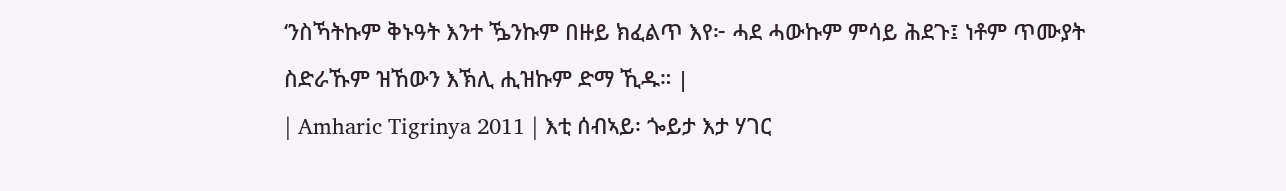‘ንስኻትኩም ቅኑዓት እንተ ዄንኩም በዙይ ክፈልጥ እየ፦ ሓደ ሓውኩም ምሳይ ሕደጉ፤ ነቶም ጥሙያት ስድራኹም ዝኸውን እኽሊ ሒዝኩም ድማ ኺዱ። |
| Amharic Tigrinya 2011 | እቲ ሰብኣይ፡ ጐይታ እታ ሃገር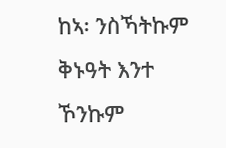ከኣ፡ ንስኻትኩም ቅኑዓት እንተ ኾንኩም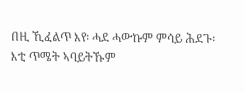በዚ ኺፈልጥ እየ፡ ሓደ ሓውኩም ምሳይ ሕደጉ፡ እቲ ጥሜት ኣባይትኹም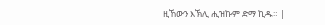ዚኸውን እኽሊ ሒዝኩም ድማ ኪዱ። |